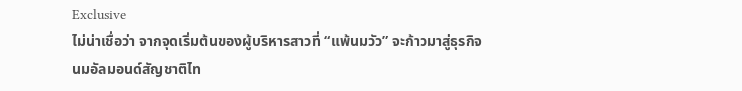Exclusive
ไม่น่าเชื่อว่า จากจุดเริ่มต้นของผู้บริหารสาวที่ “แพ้นมวัว” จะก้าวมาสู่ธุรกิจ นมอัลมอนด์สัญชาติไท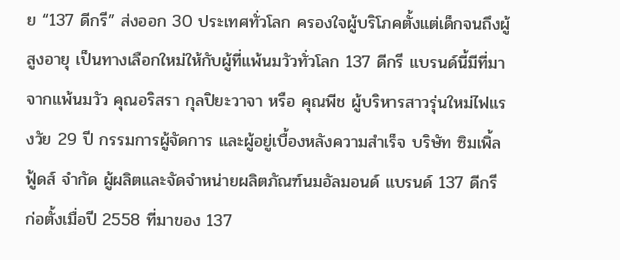ย “137 ดีกรี” ส่งออก 30 ประเทศทั่วโลก ครองใจผู้บริโภคตั้งแต่เด็กจนถึงผู้สูงอายุ เป็นทางเลือกใหม่ให้กับผู้ที่แพ้นมวัวทั่วโลก 137 ดีกรี แบรนด์นี้มีที่มาจากแพ้นมวัว คุณอริสรา กุลปิยะวาจา หรือ คุณพีช ผู้บริหารสาวรุ่นใหม่ไฟแรงวัย 29 ปี กรรมการผู้จัดการ และผู้อยู่เบื้องหลังความสำเร็จ บริษัท ซิมเพิ้ล ฟู้ดส์ จำกัด ผู้ผลิตและจัดจำหน่ายผลิตภัณฑ์นมอัลมอนด์ แบรนด์ 137 ดีกรี ก่อตั้งเมื่อปี 2558 ที่มาของ 137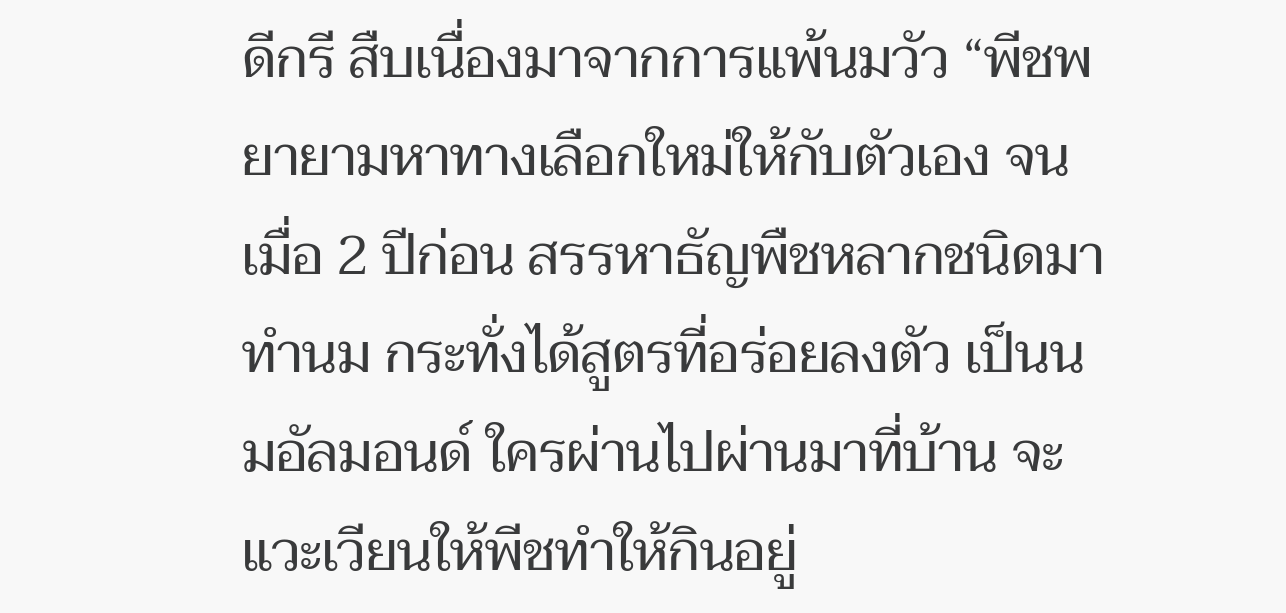ดีกรี สืบเนื่องมาจากการแพ้นมวัว “พีชพยายามหาทางเลือกใหม่ให้กับตัวเอง จนเมื่อ 2 ปีก่อน สรรหาธัญพืชหลากชนิดมาทำนม กระทั่งได้สูตรที่อร่อยลงตัว เป็นนมอัลมอนด์ ใครผ่านไปผ่านมาที่บ้าน จะแวะเวียนให้พีชทำให้กินอยู่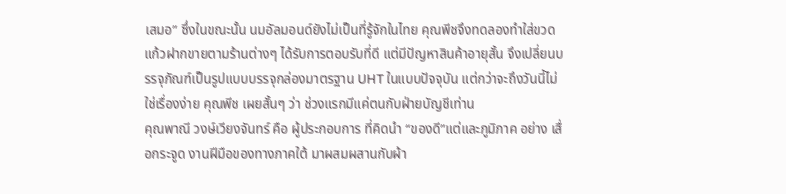เสมอ” ซึ่งในขณะนั้น นมอัลมอนด์ยังไม่เป็นที่รู้จักในไทย คุณพีชจึงทดลองทำใส่ขวดแก้วฝากขายตามร้านต่างๆ ได้รับการตอบรับที่ดี แต่มีปัญหาสินค้าอายุสั้น จึงเปลี่ยนบรรจุภัณฑ์เป็นรูปแบบบรรจุกล่องมาตรฐาน UHT ในแบบปัจจุบัน แต่กว่าจะถึงวันนี้ไม่ใช่เรื่องง่าย คุณพีช เผยสั้นๆ ว่า ช่วงแรกมีแค่ตนกับฝ่ายบัญชีเท่าน
คุณพาณี วงษ์เวียงจันทร์ คือ ผู้ประกอบการ ที่คิดนำ “ของดี”แต่และภูมิภาค อย่าง เสื่อกระจูด งานฝีมือของทางภาคใต้ มาผสมผสานกับผ้า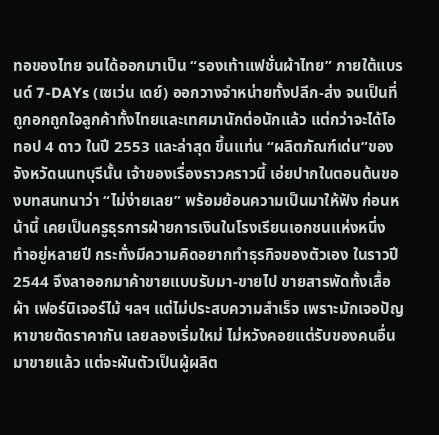ทอของไทย จนได้ออกมาเป็น “รองเท้าแฟชั่นผ้าไทย” ภายใต้แบรนด์ 7-DAYs (เซเว่น เดย์) ออกวางจำหน่ายทั้งปลีก-ส่ง จนเป็นที่ถูกอกถูกใจลูกค้าทั้งไทยและเทศมานักต่อนักแล้ว แต่กว่าจะได้โอทอป 4 ดาว ในปี 2553 และล่าสุด ขึ้นแท่น “ผลิตภัณฑ์เด่น”ของจังหวัดนนทบุรีนั้น เจ้าของเรื่องราวคราวนี้ เอ่ยปากในตอนต้นของบทสนทนาว่า “ไม่ง่ายเลย” พร้อมย้อนความเป็นมาให้ฟัง ก่อนหน้านี้ เคยเป็นครูธุรการฝ่ายการเงินในโรงเรียนเอกชนแห่งหนึ่ง ทำอยู่หลายปี กระทั่งมีความคิดอยากทำธุรกิจของตัวเอง ในราวปี 2544 จึงลาออกมาค้าขายแบบรับมา-ขายไป ขายสารพัดทั้งเสื้อผ้า เฟอร์นิเจอร์ไม้ ฯลฯ แต่ไม่ประสบความสำเร็จ เพราะมักเจอปัญหาขายตัดราคากัน เลยลองเริ่มใหม่ ไม่หวังคอยแต่รับของคนอื่นมาขายแล้ว แต่จะผันตัวเป็นผู้ผลิต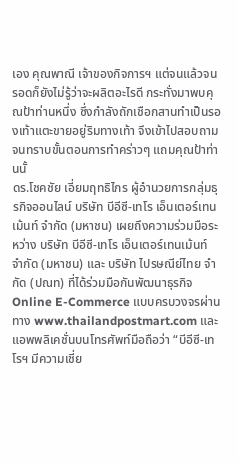เอง คุณพาณี เจ้าของกิจการฯ แต่จนแล้วจนรอดก็ยังไม่รู้ว่าจะผลิตอะไรดี กระทั่งมาพบคุณป้าท่านหนึ่ง ซึ่งกำลังถักเชือกสานทำเป็นรองเท้าแตะขายอยู่ริมทางเท้า จึงเข้าไปสอบถาม จนทราบขั้นตอนการทำคร่าวๆ แถมคุณป้าท่านนั้
ดร.โชคชัย เอี่ยมฤทธิไกร ผู้อำนวยการกลุ่มธุรกิจออนไลน์ บริษัท บีอีซี-เทโร เอ็นเตอร์เทนเม้นท์ จำกัด (มหาชน) เผยถึงความร่วมมือระหว่าง บริษัท บีอีซี-เทโร เอ็นเตอร์เทนเม้นท์ จำกัด (มหาชน) และ บริษัท ไปรษณีย์ไทย จำกัด (ปณท) ที่ได้ร่วมมือกันพัฒนาธุรกิจ Online E-Commerce แบบครบวงจรผ่านทาง www.thailandpostmart.com และแอพพลิเคชั่นบนโทรศัพท์มือถือว่า “บีอีซี-เทโรฯ มีความเชี่ย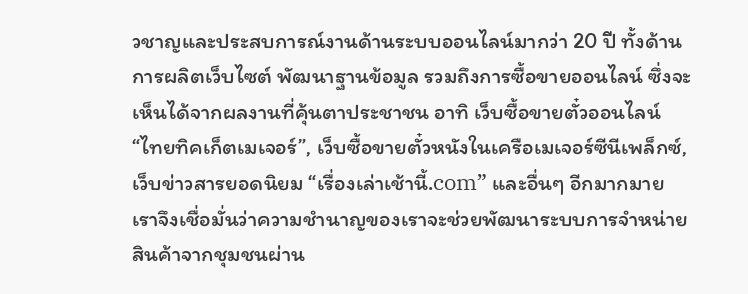วชาญและประสบการณ์งานด้านระบบออนไลน์มากว่า 20 ปี ทั้งด้านการผลิตเว็บไซต์ พัฒนาฐานข้อมูล รวมถึงการซื้อขายออนไลน์ ซึ่งจะเห็นได้จากผลงานที่คุ้นตาประชาชน อาทิ เว็บซื้อขายตั๋วออนไลน์ “ไทยทิคเก็ตเมเจอร์”, เว็บซื้อขายตั๋วหนังในเครือเมเจอร์ซีนีเพล็กซ์, เว็บข่าวสารยอดนิยม “เรื่องเล่าเช้านี้.com” และอื่นๆ อีกมากมาย เราจึงเชื่อมั่นว่าความชำนาญของเราจะช่วยพัฒนาระบบการจำหน่ายสินค้าจากชุมชนผ่าน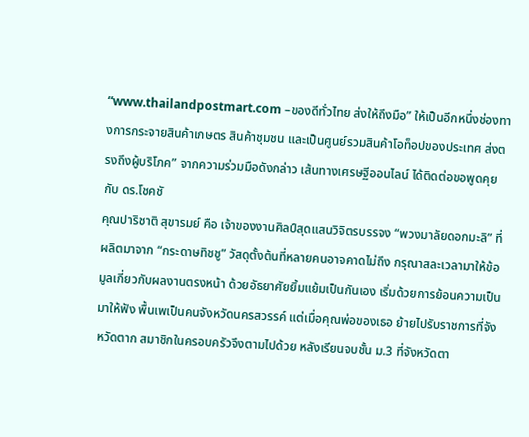“www.thailandpostmart.com –ของดีทั่วไทย ส่งให้ถึงมือ” ให้เป็นอีกหนึ่งช่องทางการกระจายสินค้าเกษตร สินค้าชุมชน และเป็นศูนย์รวมสินค้าโอท็อปของประเทศ ส่งตรงถึงผู้บริโภค” จากความร่วมมือดังกล่าว เส้นทางเศรษฐีออนไลน์ ได้ติดต่อขอพูดคุยกับ ดร.โชคชั
คุณปาริชาติ สุขารมย์ คือ เจ้าของงานศิลป์สุดแสนวิจิตรบรรจง “พวงมาลัยดอกมะลิ” ที่ผลิตมาจาก “กระดาษทิชชู” วัสดุตั้งต้นที่หลายคนอาจคาดไม่ถึง กรุณาสละเวลามาให้ข้อมูลเกี่ยวกับผลงานตรงหน้า ด้วยอัธยาศัยยิ้มแย้มเป็นกันเอง เริ่มด้วยการย้อนความเป็นมาให้ฟัง พื้นเพเป็นคนจังหวัดนครสวรรค์ แต่เมื่อคุณพ่อของเธอ ย้ายไปรับราชการที่จังหวัดตาก สมาชิกในครอบครัวจึงตามไปด้วย หลังเรียนจบชั้น ม.3 ที่จังหวัดตา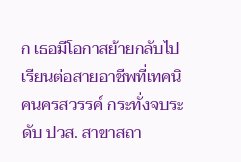ก เธอมีโอกาสย้ายกลับไปเรียนต่อสายอาชีพที่เทคนิคนครสวรรค์ กระทั่งจบระดับ ปวส. สาขาสถา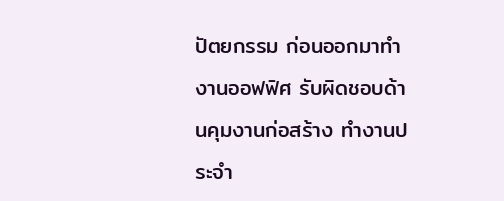ปัตยกรรม ก่อนออกมาทำงานออฟฟิศ รับผิดชอบด้านคุมงานก่อสร้าง ทำงานประจำ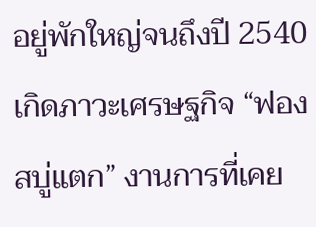อยู่พักใหญ่จนถึงปี 2540 เกิดภาวะเศรษฐกิจ “ฟองสบู่แตก” งานการที่เคย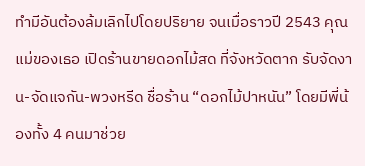ทำมีอันต้องล้มเลิกไปโดยปริยาย จนเมื่อราวปี 2543 คุณแม่ของเธอ เปิดร้านขายดอกไม้สด ที่จังหวัดตาก รับจัดงาน-จัดแจกัน-พวงหรีด ชื่อร้าน “ดอกไม้ปาหนัน” โดยมีพี่น้องทั้ง 4 คนมาช่วย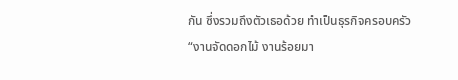กัน ซึ่งรวมถึงตัวเธอด้วย ทำเป็นธุรกิจครอบครัว “งานจัดดอกไม้ งานร้อยมา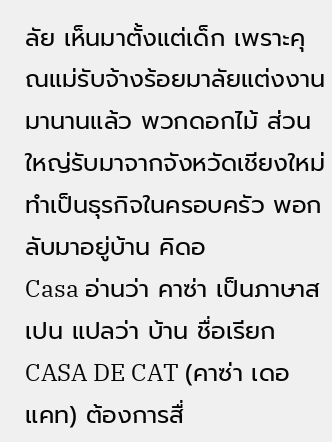ลัย เห็นมาตั้งแต่เด็ก เพราะคุณแม่รับจ้างร้อยมาลัยแต่งงานมานานแล้ว พวกดอกไม้ ส่วนใหญ่รับมาจากจังหวัดเชียงใหม่ ทำเป็นธุรกิจในครอบครัว พอกลับมาอยู่บ้าน คิดอ
Casa อ่านว่า คาซ่า เป็นภาษาสเปน แปลว่า บ้าน ชื่อเรียก CASA DE CAT (คาซ่า เดอ แคท) ต้องการสื่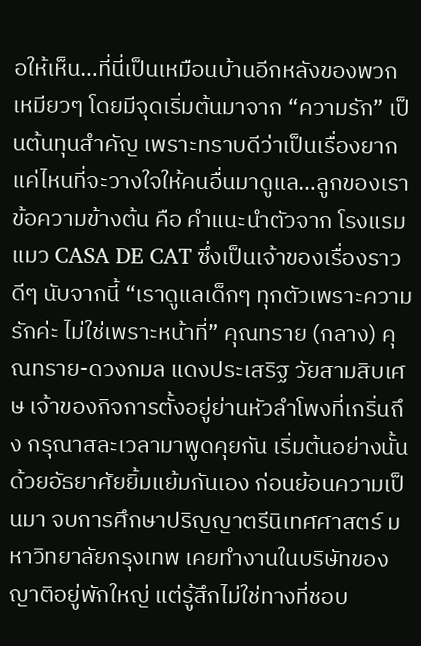อให้เห็น…ที่นี่เป็นเหมือนบ้านอีกหลังของพวกเหมียวๆ โดยมีจุดเริ่มต้นมาจาก “ความรัก” เป็นต้นทุนสำคัญ เพราะทราบดีว่าเป็นเรื่องยากแค่ไหนที่จะวางใจให้คนอื่นมาดูแล…ลูกของเรา ข้อความข้างต้น คือ คำแนะนำตัวจาก โรงแรมแมว CASA DE CAT ซึ่งเป็นเจ้าของเรื่องราวดีๆ นับจากนี้ “เราดูแลเด็กๆ ทุกตัวเพราะความรักค่ะ ไม่ใช่เพราะหน้าที่” คุณทราย (กลาง) คุณทราย-ดวงกมล แดงประเสริฐ วัยสามสิบเศษ เจ้าของกิจการตั้งอยู่ย่านหัวลำโพงที่เกริ่นถึง กรุณาสละเวลามาพูดคุยกัน เริ่มต้นอย่างนั้นด้วยอัธยาศัยยิ้มแย้มกันเอง ก่อนย้อนความเป็นมา จบการศึกษาปริญญาตรีนิเทศศาสตร์ มหาวิทยาลัยกรุงเทพ เคยทำงานในบริษัทของญาติอยู่พักใหญ่ แต่รู้สึกไม่ใช่ทางที่ชอบ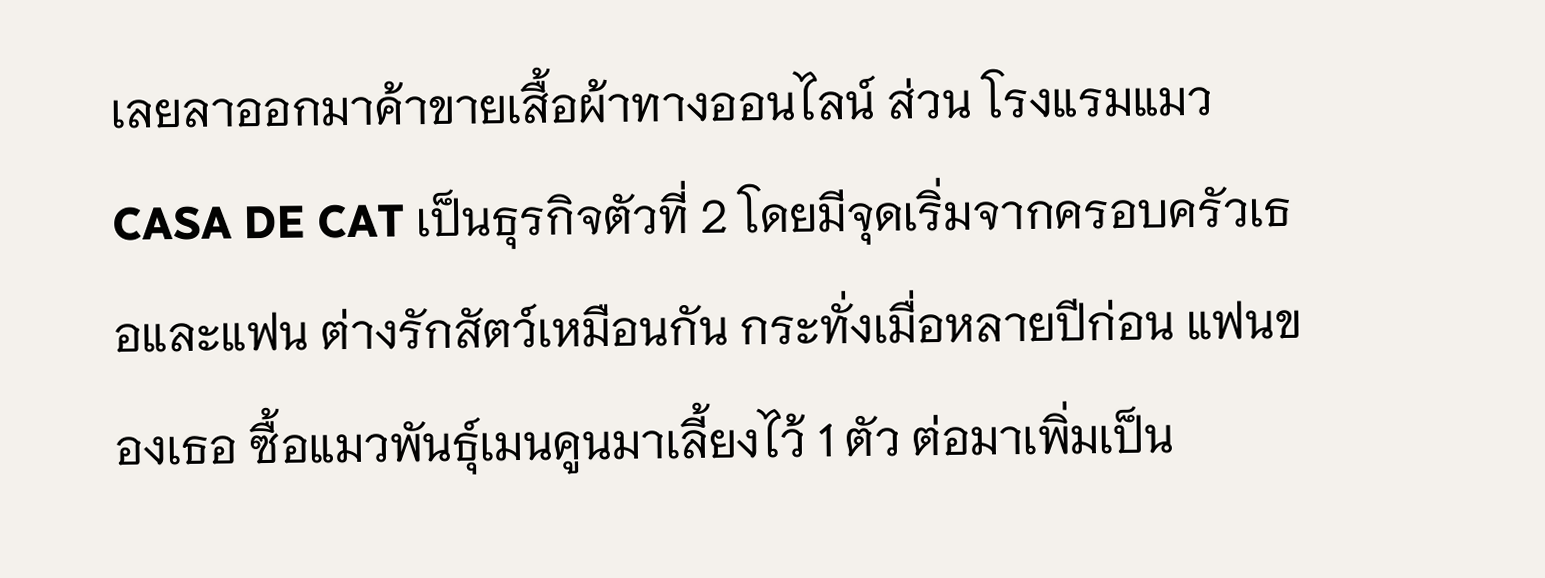เลยลาออกมาค้าขายเสื้อผ้าทางออนไลน์ ส่วน โรงแรมแมว CASA DE CAT เป็นธุรกิจตัวที่ 2 โดยมีจุดเริ่มจากครอบครัวเธอและแฟน ต่างรักสัตว์เหมือนกัน กระทั่งเมื่อหลายปีก่อน แฟนของเธอ ซื้อแมวพันธุ์เมนคูนมาเลี้ยงไว้ 1 ตัว ต่อมาเพิ่มเป็น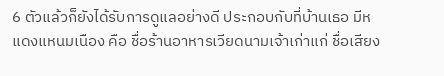6 ตัวแล้วก็ยังได้รับการดูแลอย่างดี ประกอบกับที่บ้านเธอ มีห
แดงแหนมเนือง คือ ชื่อร้านอาหารเวียดนามเจ้าเก่าแก่ ชื่อเสียง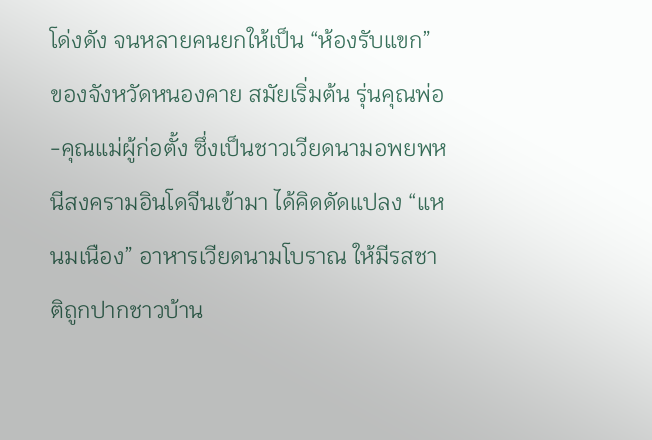โด่งดัง จนหลายคนยกให้เป็น “ห้องรับแขก” ของจังหวัดหนองคาย สมัยเริ่มต้น รุ่นคุณพ่อ-คุณแม่ผู้ก่อตั้ง ซึ่งเป็นชาวเวียดนามอพยพหนีสงครามอินโดจีนเข้ามา ได้คิดดัดแปลง “แหนมเนือง” อาหารเวียดนามโบราณ ให้มีรสชาติถูกปากชาวบ้าน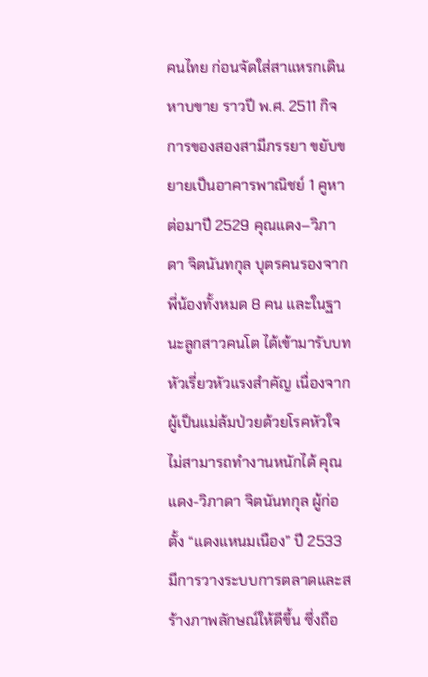คนไทย ก่อนจัดใส่สาแหรกเดินหาบขาย ราวปี พ.ศ. 2511 กิจการของสองสามีภรรยา ขยับขยายเป็นอาคารพาณิชย์ 1 คูหา ต่อมาปี 2529 คุณแดง–วิภาดา จิตนันทกุล บุตรคนรองจากพี่น้องทั้งหมด 8 คน และในฐานะลูกสาวคนโต ได้เข้ามารับบทหัวเรี่ยวหัวแรงสำคัญ เนื่องจากผู้เป็นแม่ล้มป่วยด้วยโรคหัวใจไม่สามารถทำงานหนักได้ คุณแดง-วิภาดา จิตนันทกุล ผู้ก่อตั้ง “แดงแหนมเนือง” ปี 2533 มีการวางระบบการตลาดและสร้างภาพลักษณ์ให้ดีขึ้น ซึ่งถือ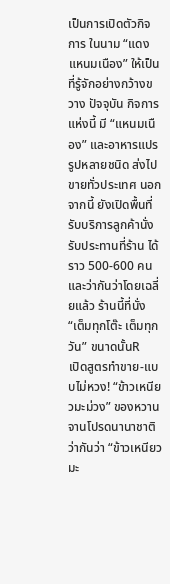เป็นการเปิดตัวกิจการ ในนาม “แดงแหนมเนือง” ให้เป็นที่รู้จักอย่างกว้างขวาง ปัจจุบัน กิจการแห่งนี้ มี “แหนมเนือง” และอาหารแปรรูปหลายชนิด ส่งไปขายทั่วประเทศ นอกจากนี้ ยังเปิดพื้นที่รับบริการลูกค้านั่งรับประทานที่ร้าน ได้ราว 500-600 คน และว่ากันว่าโดยเฉลี่ยแล้ว ร้านนี้ที่นั่ง “เต็มทุกโต๊ะ เต็มทุกวัน” ขนาดนั้นR
เปิดสูตรทำขาย-แบบไม่หวง! “ข้าวเหนียวมะม่วง” ของหวานจานโปรดนานาชาติ ว่ากันว่า “ข้าวเหนียวมะ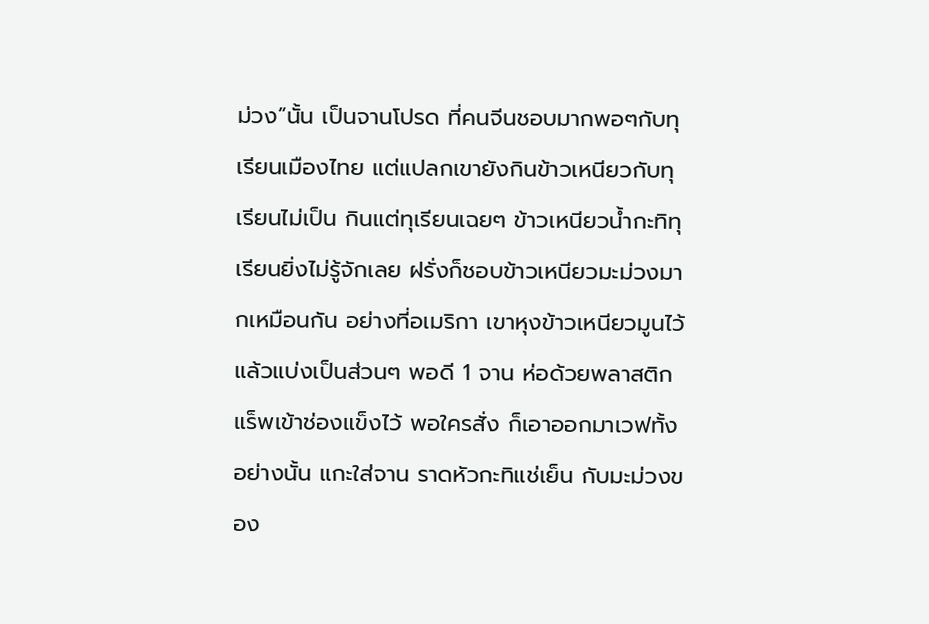ม่วง”นั้น เป็นจานโปรด ที่คนจีนชอบมากพอๆกับทุเรียนเมืองไทย แต่แปลกเขายังกินข้าวเหนียวกับทุเรียนไม่เป็น กินแต่ทุเรียนเฉยๆ ข้าวเหนียวน้ำกะทิทุเรียนยิ่งไม่รู้จักเลย ฝรั่งก็ชอบข้าวเหนียวมะม่วงมากเหมือนกัน อย่างที่อเมริกา เขาหุงข้าวเหนียวมูนไว้ แล้วแบ่งเป็นส่วนๆ พอดี 1 จาน ห่อด้วยพลาสติกแร็พเข้าช่องแข็งไว้ พอใครสั่ง ก็เอาออกมาเวฟทั้งอย่างนั้น แกะใส่จาน ราดหัวกะทิแช่เย็น กับมะม่วงของ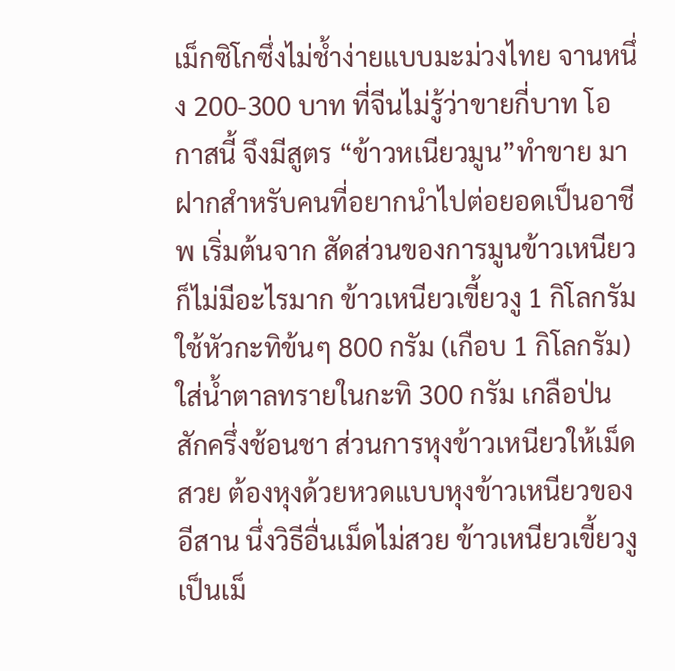เม็กซิโกซึ่งไม่ช้ำง่ายแบบมะม่วงไทย จานหนึ่ง 200-300 บาท ที่จีนไม่รู้ว่าขายกี่บาท โอกาสนี้ จึงมีสูตร “ข้าวหเนียวมูน”ทำขาย มาฝากสำหรับคนที่อยากนำไปต่อยอดเป็นอาชีพ เริ่มต้นจาก สัดส่วนของการมูนข้าวเหนียว ก็ไม่มีอะไรมาก ข้าวเหนียวเขี้ยวงู 1 กิโลกรัม ใช้หัวกะทิข้นๆ 800 กรัม (เกือบ 1 กิโลกรัม) ใส่น้ำตาลทรายในกะทิ 300 กรัม เกลือป่นสักครึ่งช้อนชา ส่วนการหุงข้าวเหนียวให้เม็ดสวย ต้องหุงด้วยหวดแบบหุงข้าวเหนียวของอีสาน นึ่งวิธีอื่นเม็ดไม่สวย ข้าวเหนียวเขี้ยวงูเป็นเม็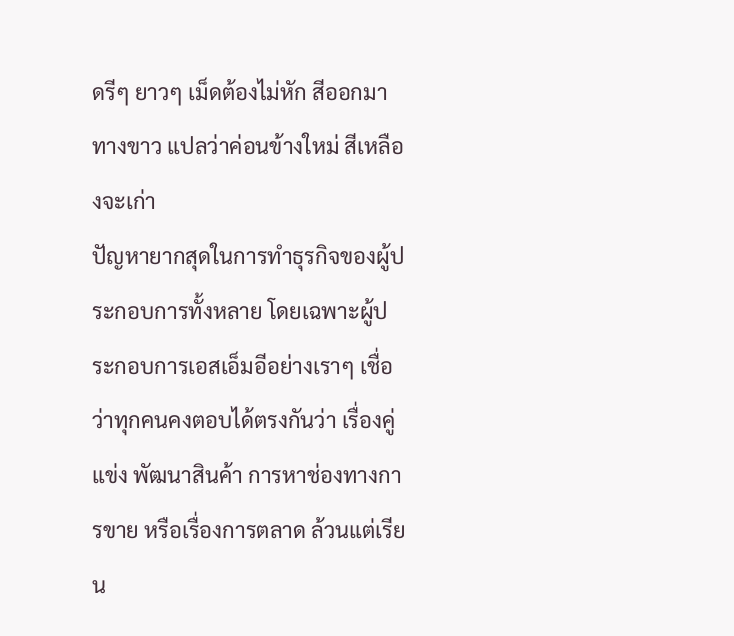ดรีๆ ยาวๆ เม็ดต้องไม่หัก สีออกมาทางขาว แปลว่าค่อนข้างใหม่ สีเหลืองจะเก่า
ปัญหายากสุดในการทำธุรกิจของผู้ประกอบการทั้งหลาย โดยเฉพาะผู้ประกอบการเอสเอ็มอีอย่างเราๆ เชื่อว่าทุกคนคงตอบได้ตรงกันว่า เรื่องคู่แข่ง พัฒนาสินค้า การหาช่องทางการขาย หรือเรื่องการตลาด ล้วนแต่เรียน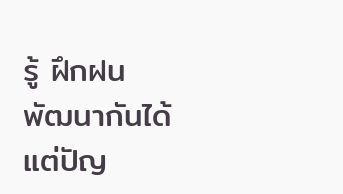รู้ ฝึกฝนพัฒนากันได้ แต่ปัญ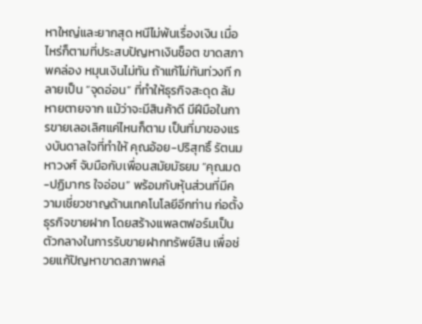หาใหญ่และยากสุด หนีไม่พ้นเรื่องเงิน เมื่อไหร่ก็ตามที่ประสบปัญหาเงินช็อต ขาดสภาพคล่อง หมุนเงินไม่ทัน ถ้าแก้ไม่ทันท่วงที กลายเป็น “จุดอ่อน” ที่ทำให้ธุรกิจสะดุด ล้มหายตายจาก แม้ว่าจะมีสินค้าดี มีฝีมือในการขายเลอเลิศแค่ไหนก็ตาม เป็นที่มาของแรงบันดาลใจที่ทำให้ คุณอ้อย-ปริสุทธิ์ รัตนมหาวงศ์ จับมือกับเพื่อนสมัยมัธยม “คุณมด-ปฏิมากร ใจอ่อน” พร้อมกับหุ้นส่วนที่มีความเชี่ยวชาญด้านเทคโนโลยีอีกท่าน ก่อตั้งธุรกิจขายฝาก โดยสร้างแพลตฟอร์มเป็นตัวกลางในการรับขายฝากทรัพย์สิน เพื่อช่วยแก้ปัญหาขาดสภาพคล่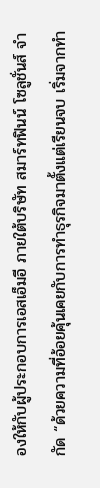องให้กับผู้ประกอบการเอสเอ็มอี ภายใต้บริษัท สมาร์ทฟินน์ โซลูชั่นส์ จำกัด “ด้วยความที่อ้อยคุ้นเคยกับการทำธุรกิจมาตั้งแต่เรียนจบ เริ่มจากทำ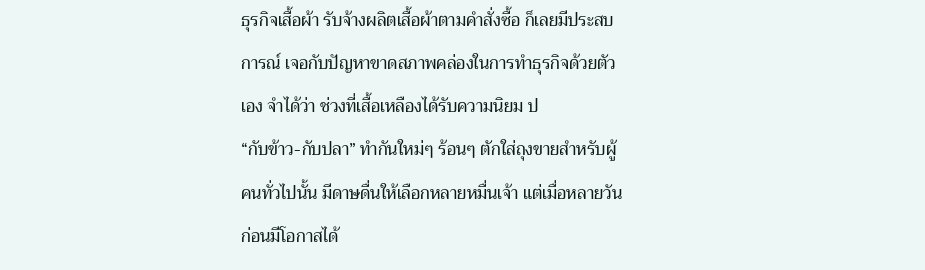ธุรกิจเสื้อผ้า รับจ้างผลิตเสื้อผ้าตามคำสั่งซื้อ ก็เลยมีประสบการณ์ เจอกับปัญหาขาดสภาพคล่องในการทำธุรกิจด้วยตัวเอง จำได้ว่า ช่วงที่เสื้อเหลืองได้รับความนิยม ป
“กับข้าว-กับปลา” ทำกันใหม่ๆ ร้อนๆ ตักใส่ถุงขายสำหรับผู้คนทั่วไปนั้น มีดาษดื่นให้เลือกหลายหมื่นเจ้า แต่เมื่อหลายวันก่อนมีโอกาสได้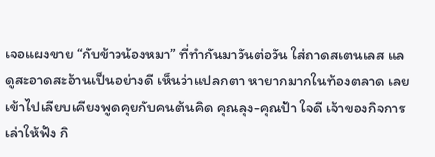เจอแผงขาย “กับข้าวน้องหมา” ที่ทำกันมาวันต่อวัน ใส่ถาดสเตนเลส แลดูสะอาดสะอ้านเป็นอย่างดี เห็นว่าแปลกตา หายากมากในท้องตลาด เลยเข้าไปเลียบเคียงพูดคุยกับคนต้นคิด คุณลุง-คุณป้า ใจดี เจ้าของกิจการ เล่าให้ฟัง กิ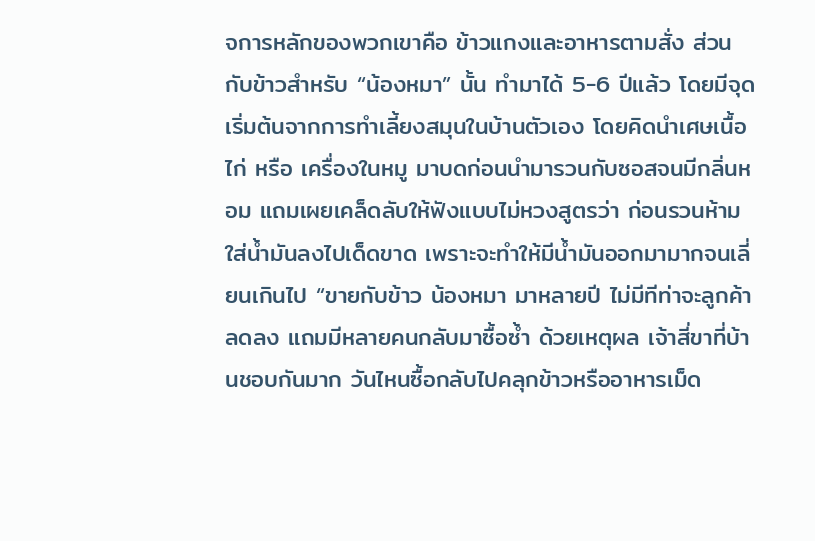จการหลักของพวกเขาคือ ข้าวแกงและอาหารตามสั่ง ส่วน กับข้าวสำหรับ “น้องหมา” นั้น ทำมาได้ 5-6 ปีแล้ว โดยมีจุดเริ่มต้นจากการทำเลี้ยงสมุนในบ้านตัวเอง โดยคิดนำเศษเนื้อไก่ หรือ เครื่องในหมู มาบดก่อนนำมารวนกับซอสจนมีกลิ่นหอม แถมเผยเคล็ดลับให้ฟังแบบไม่หวงสูตรว่า ก่อนรวนห้ามใส่น้ำมันลงไปเด็ดขาด เพราะจะทำให้มีน้ำมันออกมามากจนเลี่ยนเกินไป “ขายกับข้าว น้องหมา มาหลายปี ไม่มีทีท่าจะลูกค้าลดลง แถมมีหลายคนกลับมาซื้อซ้ำ ด้วยเหตุผล เจ้าสี่ขาที่บ้านชอบกันมาก วันไหนซื้อกลับไปคลุกข้าวหรืออาหารเม็ด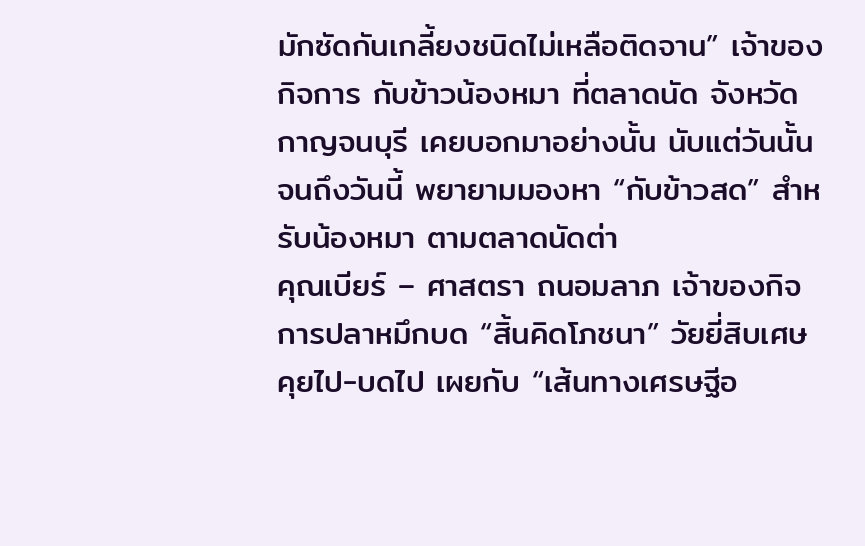มักซัดกันเกลี้ยงชนิดไม่เหลือติดจาน” เจ้าของกิจการ กับข้าวน้องหมา ที่ตลาดนัด จังหวัดกาญจนบุรี เคยบอกมาอย่างนั้น นับแต่วันนั้นจนถึงวันนี้ พยายามมองหา “กับข้าวสด” สำหรับน้องหมา ตามตลาดนัดต่า
คุณเบียร์ – ศาสตรา ถนอมลาภ เจ้าของกิจการปลาหมึกบด “สิ้นคิดโภชนา” วัยยี่สิบเศษ คุยไป-บดไป เผยกับ “เส้นทางเศรษฐีอ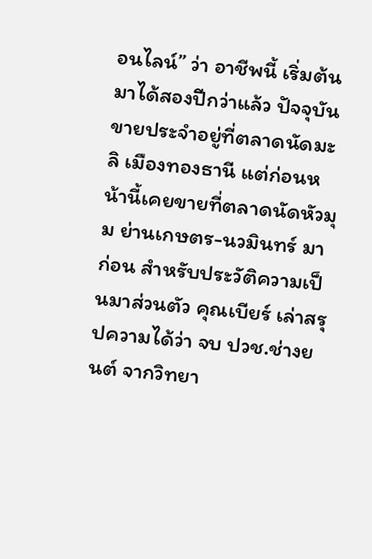อนไลน์” ว่า อาชีพนี้ เริ่มต้นมาได้สองปีกว่าแล้ว ปัจจุบันขายประจำอยู่ที่ตลาดนัดมะลิ เมืองทองธานี แต่ก่อนหน้านี้เคยขายที่ตลาดนัดหัวมุม ย่านเกษตร-นวมินทร์ มาก่อน สำหรับประวัติความเป็นมาส่วนตัว คุณเบียร์ เล่าสรุปความได้ว่า จบ ปวช.ช่างยนต์ จากวิทยา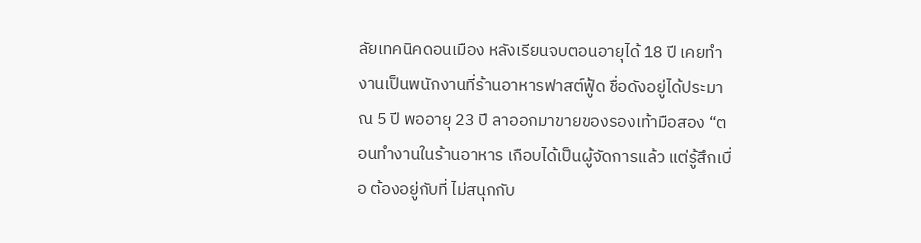ลัยเทคนิคดอนเมือง หลังเรียนจบตอนอายุได้ 18 ปี เคยทำงานเป็นพนักงานที่ร้านอาหารฟาสต์ฟู้ด ชื่อดังอยู่ได้ประมาณ 5 ปี พออายุ 23 ปี ลาออกมาขายของรองเท้ามือสอง “ตอนทำงานในร้านอาหาร เกือบได้เป็นผู้จัดการแล้ว แต่รู้สึกเบื่อ ต้องอยู่กับที่ ไม่สนุกกับ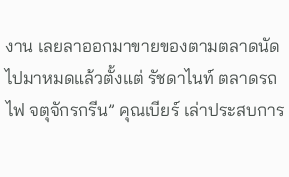งาน เลยลาออกมาขายของตามตลาดนัด ไปมาหมดแล้วตั้งแต่ รัชดาไนท์ ตลาดรถไฟ จตุจักรกรีน” คุณเบียร์ เล่าประสบการ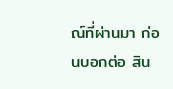ณ์ที่ผ่านมา ก่อนบอกต่อ สิน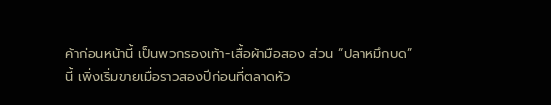ค้าก่อนหน้านี้ เป็นพวกรองเท้า-เสื้อผ้ามือสอง ส่วน “ปลาหมึกบด” นี้ เพิ่งเริ่มขายเมื่อราวสองปีก่อนที่ตลาดหัว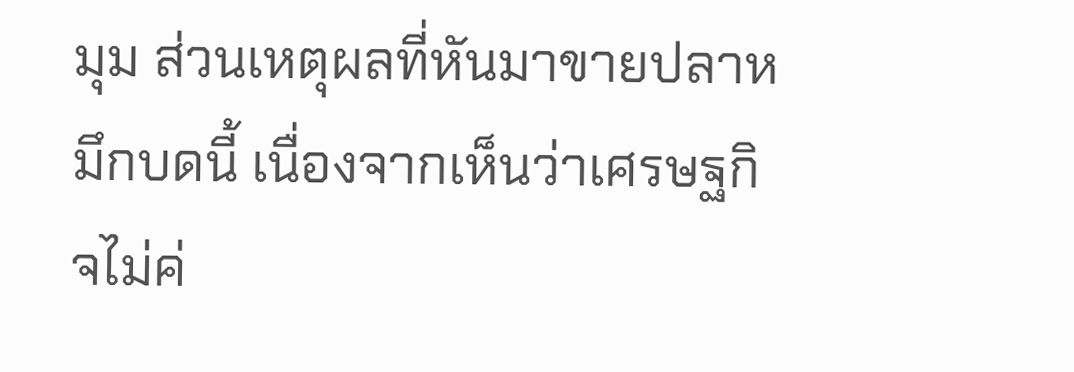มุม ส่วนเหตุผลที่หันมาขายปลาหมึกบดนี้ เนื่องจากเห็นว่าเศรษฐกิจไม่ค่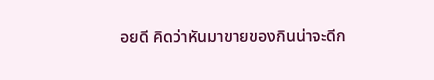อยดี คิดว่าหันมาขายของกินน่าจะดีก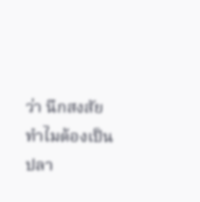ว่า นึกสงสัย ทำไมต้องเป็นปลา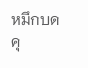หมึกบด คุ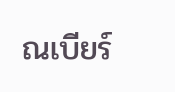ณเบียร์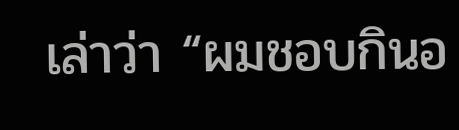เล่าว่า “ผมชอบกินอ